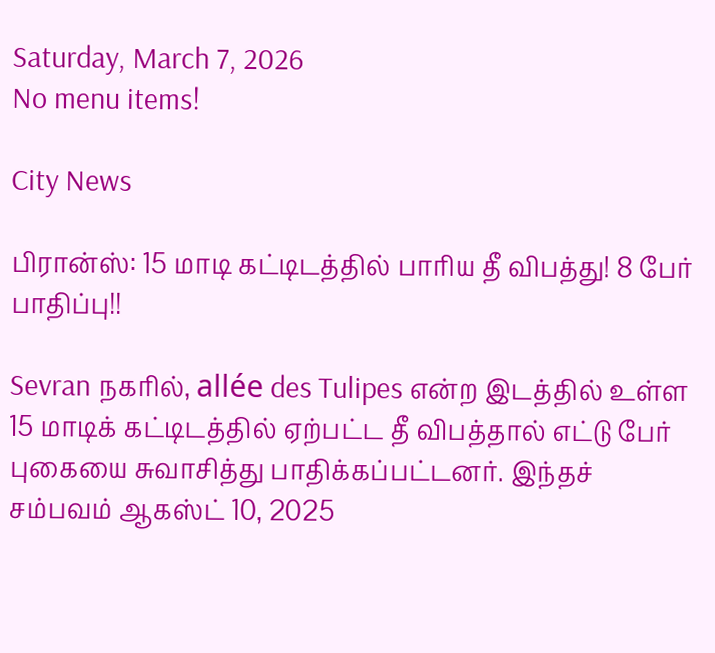Saturday, March 7, 2026
No menu items!

City News

பிரான்ஸ்: 15 மாடி கட்டிடத்தில் பாரிய தீ விபத்து! 8 பேர் பாதிப்பு!!

Sevran நகரில், allée des Tulipes என்ற இடத்தில் உள்ள 15 மாடிக் கட்டிடத்தில் ஏற்பட்ட தீ விபத்தால் எட்டு பேர் புகையை சுவாசித்து பாதிக்கப்பட்டனர். இந்தச் சம்பவம் ஆகஸ்ட் 10, 2025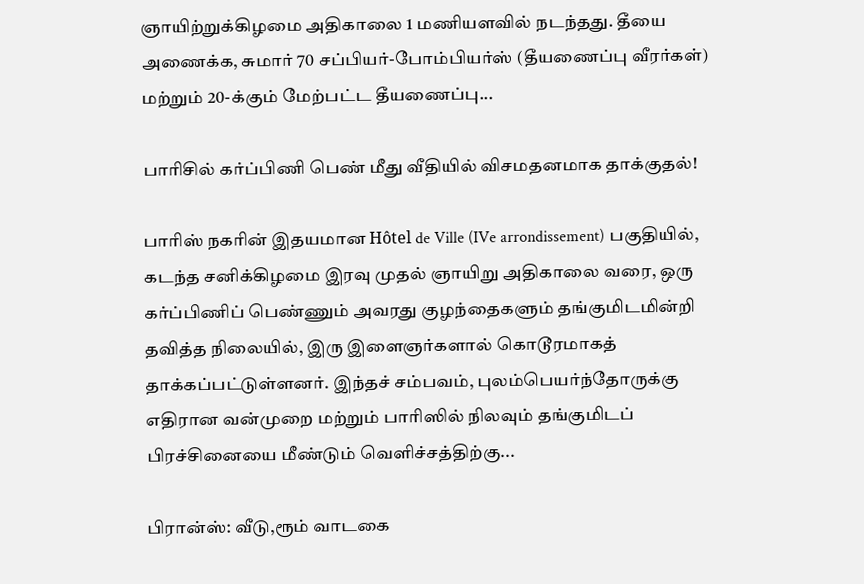ஞாயிற்றுக்கிழமை அதிகாலை 1 மணியளவில் நடந்தது. தீயை அணைக்க, சுமார் 70 சப்பியர்-போம்பியர்ஸ் (தீயணைப்பு வீரர்கள்) மற்றும் 20-க்கும் மேற்பட்ட தீயணைப்பு...

பாரிசில் கர்ப்பிணி பெண் மீது வீதியில் விசமதனமாக தாக்குதல்!

பாரிஸ் நகரின் இதயமான Hôtel de Ville (IVe arrondissement) பகுதியில், கடந்த சனிக்கிழமை இரவு முதல் ஞாயிறு அதிகாலை வரை, ஒரு கர்ப்பிணிப் பெண்ணும் அவரது குழந்தைகளும் தங்குமிடமின்றி தவித்த நிலையில், இரு இளைஞர்களால் கொடூரமாகத் தாக்கப்பட்டுள்ளனர். இந்தச் சம்பவம், புலம்பெயர்ந்தோருக்கு எதிரான வன்முறை மற்றும் பாரிஸில் நிலவும் தங்குமிடப் பிரச்சினையை மீண்டும் வெளிச்சத்திற்கு...

பிரான்ஸ்: வீடு,ரூம் வாடகை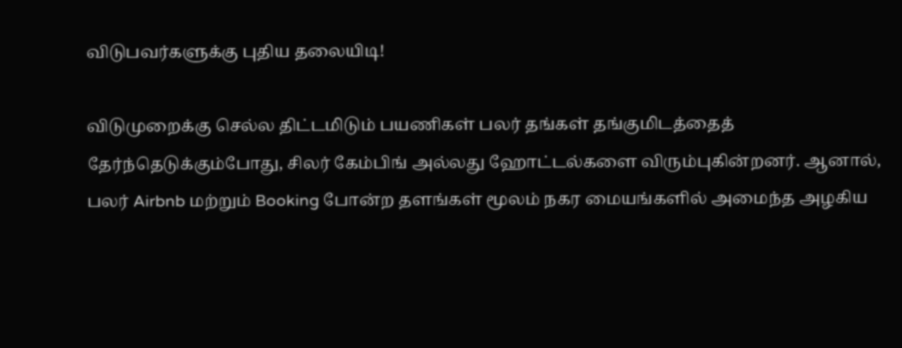விடுபவர்களுக்கு புதிய தலையிடி!

விடுமுறைக்கு செல்ல திட்டமிடும் பயணிகள் பலர் தங்கள் தங்குமிடத்தைத் தேர்ந்தெடுக்கும்போது, சிலர் கேம்பிங் அல்லது ஹோட்டல்களை விரும்புகின்றனர். ஆனால், பலர் Airbnb மற்றும் Booking போன்ற தளங்கள் மூலம் நகர மையங்களில் அமைந்த அழகிய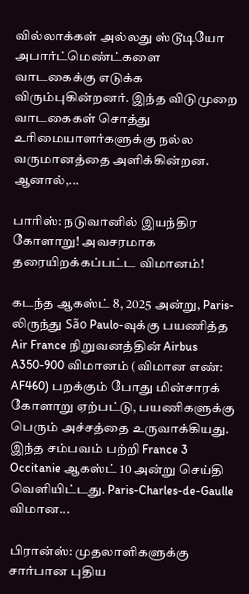வில்லாக்கள் அல்லது ஸ்டூடியோ அபார்ட்மெண்ட்களை வாடகைக்கு எடுக்க விரும்புகின்றனர். இந்த விடுமுறை வாடகைகள் சொத்து உரிமையாளர்களுக்கு நல்ல வருமானத்தை அளிக்கின்றன. ஆனால்,...

பாரிஸ்: நடுவானில் இயந்திர கோளாறு! அவசரமாக தரையிறக்கப்பட்ட விமானம்!

கடந்த ஆகஸ்ட் 8, 2025 அன்று, Paris-லிருந்து São Paulo-வுக்கு பயணித்த Air France நிறுவனத்தின் Airbus A350-900 விமானம் (விமான எண்: AF460) பறக்கும் போது மின்சாரக் கோளாறு ஏற்பட்டு, பயணிகளுக்கு பெரும் அச்சத்தை உருவாக்கியது. இந்த சம்பவம் பற்றி France 3 Occitanie ஆகஸ்ட் 10 அன்று செய்தி வெளியிட்டது. Paris-Charles-de-Gaulle விமான...

பிரான்ஸ்: முதலாளிகளுக்கு சார்பான புதிய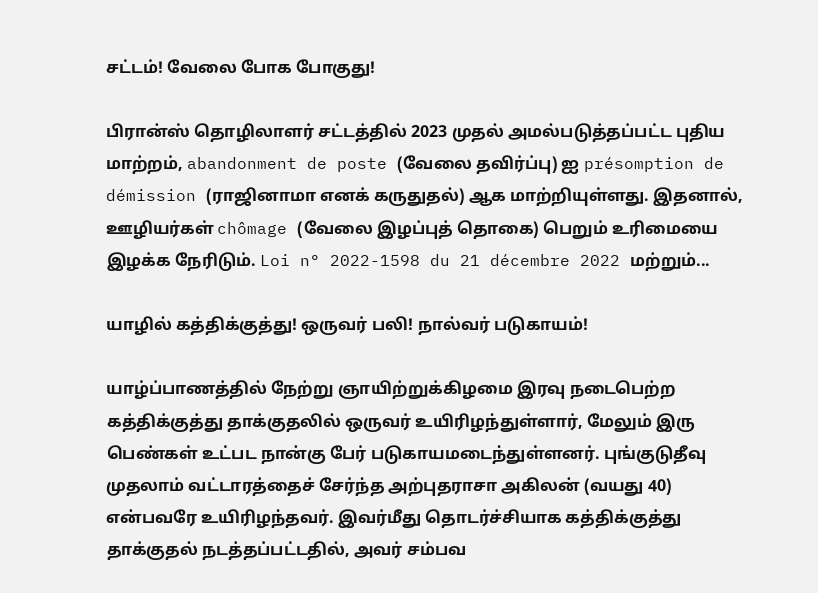சட்டம்! வேலை போக போகுது!

பிரான்ஸ் தொழிலாளர் சட்டத்தில் 2023 முதல் அமல்படுத்தப்பட்ட புதிய மாற்றம், abandonment de poste (வேலை தவிர்ப்பு) ஐ présomption de démission (ராஜினாமா எனக் கருதுதல்) ஆக மாற்றியுள்ளது. இதனால், ஊழியர்கள் chômage (வேலை இழப்புத் தொகை) பெறும் உரிமையை இழக்க நேரிடும். Loi n° 2022-1598 du 21 décembre 2022 மற்றும்...

யாழில் கத்திக்குத்து! ஒருவர் பலி! நால்வர் படுகாயம்!

யாழ்ப்பாணத்தில் நேற்று ஞாயிற்றுக்கிழமை இரவு நடைபெற்ற கத்திக்குத்து தாக்குதலில் ஒருவர் உயிரிழந்துள்ளார், மேலும் இரு பெண்கள் உட்பட நான்கு பேர் படுகாயமடைந்துள்ளனர். புங்குடுதீவு முதலாம் வட்டாரத்தைச் சேர்ந்த அற்புதராசா அகிலன் (வயது 40) என்பவரே உயிரிழந்தவர். இவர்மீது தொடர்ச்சியாக கத்திக்குத்து தாக்குதல் நடத்தப்பட்டதில், அவர் சம்பவ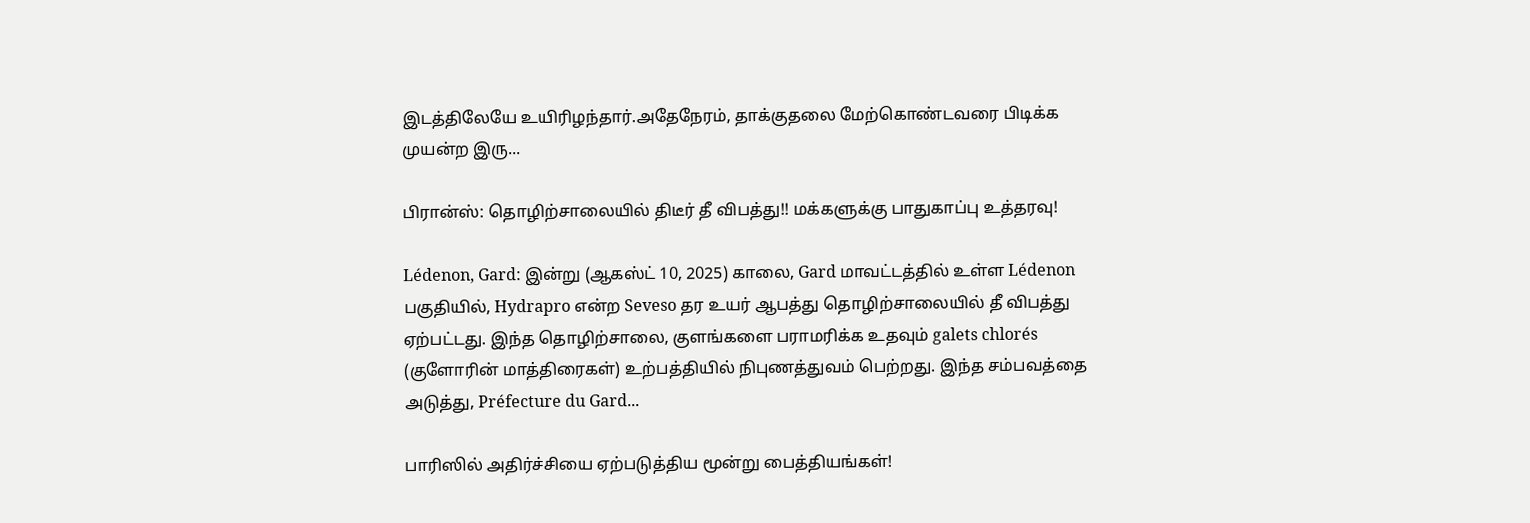இடத்திலேயே உயிரிழந்தார்.அதேநேரம், தாக்குதலை மேற்கொண்டவரை பிடிக்க முயன்ற இரு...

பிரான்ஸ்: தொழிற்சாலையில் திடீர் தீ விபத்து!! மக்களுக்கு பாதுகாப்பு உத்தரவு!

Lédenon, Gard: இன்று (ஆகஸ்ட் 10, 2025) காலை, Gard மாவட்டத்தில் உள்ள Lédenon பகுதியில், Hydrapro என்ற Seveso தர உயர் ஆபத்து தொழிற்சாலையில் தீ விபத்து ஏற்பட்டது. இந்த தொழிற்சாலை, குளங்களை பராமரிக்க உதவும் galets chlorés (குளோரின் மாத்திரைகள்) உற்பத்தியில் நிபுணத்துவம் பெற்றது. இந்த சம்பவத்தை அடுத்து, Préfecture du Gard...

பாரிஸில் அதிர்ச்சியை ஏற்படுத்திய மூன்று பைத்தியங்கள்!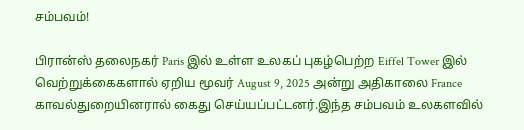சம்பவம்!

பிரான்ஸ் தலைநகர் Paris இல் உள்ள உலகப் புகழ்பெற்ற Eiffel Tower இல் வெற்றுக்கைகளால் ஏறிய மூவர் August 9, 2025 அன்று அதிகாலை France காவல்துறையினரால் கைது செய்யப்பட்டனர்.இந்த சம்பவம் உலகளவில்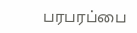பரபரப்பை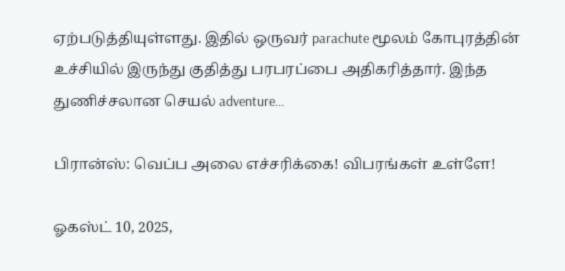ஏற்படுத்தியுள்ளது. இதில் ஒருவர் parachute மூலம் கோபுரத்தின் உச்சியில் இருந்து குதித்து பரபரப்பை அதிகரித்தார். இந்த துணிச்சலான செயல் adventure...

பிரான்ஸ்: வெப்ப அலை எச்சரிக்கை! விபரங்கள் உள்ளே!

ஓகஸ்ட் 10, 2025,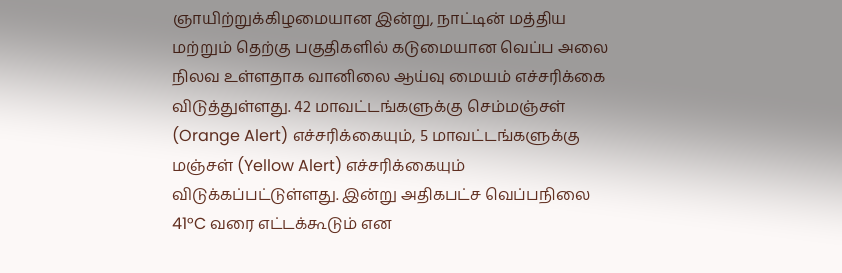ஞாயிற்றுக்கிழமையான இன்று, நாட்டின் மத்திய மற்றும் தெற்கு பகுதிகளில் கடுமையான வெப்ப அலை நிலவ உள்ளதாக வானிலை ஆய்வு மையம் எச்சரிக்கை விடுத்துள்ளது. 42 மாவட்டங்களுக்கு செம்மஞ்சள் (Orange Alert) எச்சரிக்கையும், 5 மாவட்டங்களுக்கு மஞ்சள் (Yellow Alert) எச்சரிக்கையும் விடுக்கப்பட்டுள்ளது. இன்று அதிகபட்ச வெப்பநிலை 41°C வரை எட்டக்கூடும் என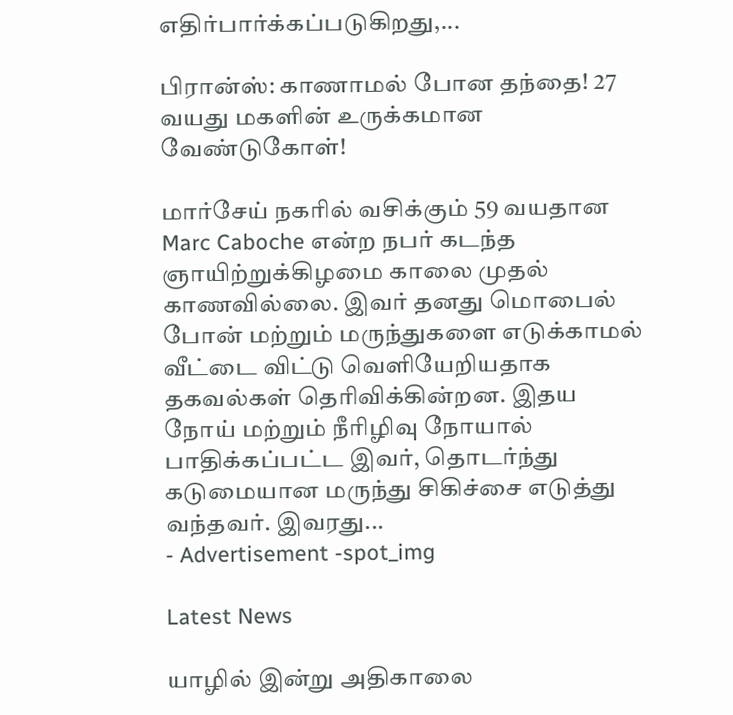எதிர்பார்க்கப்படுகிறது,...

பிரான்ஸ்: காணாமல் போன தந்தை! 27 வயது மகளின் உருக்கமான வேண்டுகோள்!

மார்சேய் நகரில் வசிக்கும் 59 வயதான Marc Caboche என்ற நபர் கடந்த ஞாயிற்றுக்கிழமை காலை முதல் காணவில்லை. இவர் தனது மொபைல் போன் மற்றும் மருந்துகளை எடுக்காமல் வீட்டை விட்டு வெளியேறியதாக தகவல்கள் தெரிவிக்கின்றன. இதய நோய் மற்றும் நீரிழிவு நோயால் பாதிக்கப்பட்ட இவர், தொடர்ந்து கடுமையான மருந்து சிகிச்சை எடுத்து வந்தவர். இவரது...
- Advertisement -spot_img

Latest News

யாழில் இன்று அதிகாலை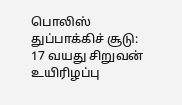பொலிஸ் துப்பாக்கிச் சூடு: 17 வயது சிறுவன் உயிரிழப்பு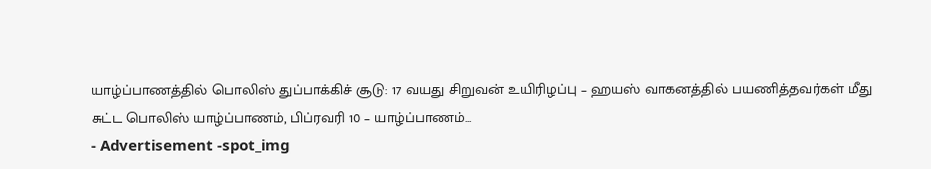யாழ்ப்பாணத்தில் பொலிஸ் துப்பாக்கிச் சூடு: 17 வயது சிறுவன் உயிரிழப்பு – ஹயஸ் வாகனத்தில் பயணித்தவர்கள் மீது சுட்ட பொலிஸ் யாழ்ப்பாணம், பிப்ரவரி 10 – யாழ்ப்பாணம்...
- Advertisement -spot_img